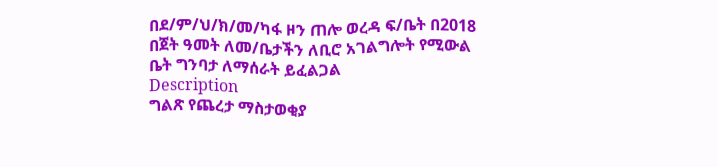በደ/ም/ህ/ክ/መ/ካፋ ዞን ጠሎ ወረዳ ፍ/ቤት በ2018 በጀት ዓመት ለመ/ቤታችን ለቢሮ አገልግሎት የሚውል ቤት ግንባታ ለማሰራት ይፈልጋል
Description
ግልጽ የጨረታ ማስታወቂያ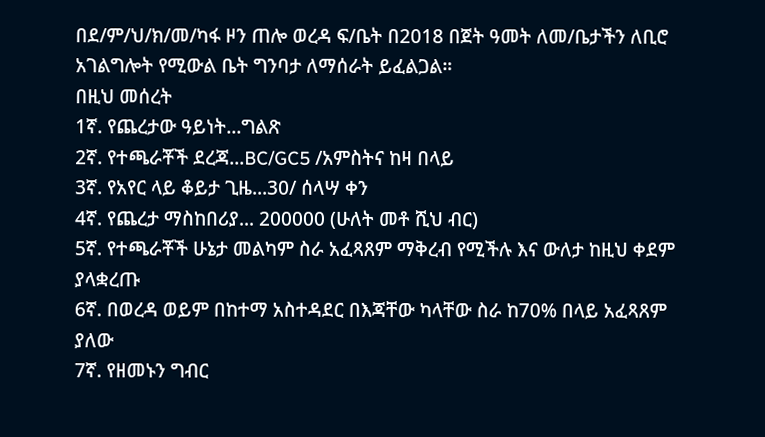በደ/ም/ህ/ክ/መ/ካፋ ዞን ጠሎ ወረዳ ፍ/ቤት በ2018 በጀት ዓመት ለመ/ቤታችን ለቢሮ አገልግሎት የሚውል ቤት ግንባታ ለማሰራት ይፈልጋል።
በዚህ መሰረት
1ኛ. የጨረታው ዓይነት...ግልጽ
2ኛ. የተጫራቾች ደረጃ...BC/GC5 /አምስትና ከዛ በላይ
3ኛ. የአየር ላይ ቆይታ ጊዜ...30/ ሰላሣ ቀን
4ኛ. የጨረታ ማስከበሪያ... 200000 (ሁለት መቶ ሺህ ብር)
5ኛ. የተጫራቾች ሁኔታ መልካም ስራ አፈጻጸም ማቅረብ የሚችሉ እና ውለታ ከዚህ ቀደም ያላቋረጡ
6ኛ. በወረዳ ወይም በከተማ አስተዳደር በእጃቸው ካላቸው ስራ ከ70% በላይ አፈጻጸም ያለው
7ኛ. የዘመኑን ግብር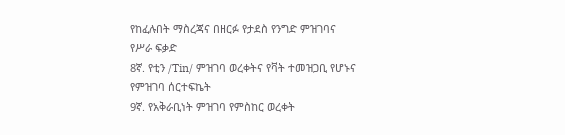የከፈሉበት ማስረጃና በዘርፉ የታደስ የንግድ ምዝገባና የሥራ ፍቃድ
8ኛ. የቲን /Tin/ ምዝገባ ወረቀትና የቫት ተመዝጋቢ የሆኑና የምዝገባ ሰርተፍኬት
9ኛ. የአቅራቢነት ምዝገባ የምስከር ወረቀት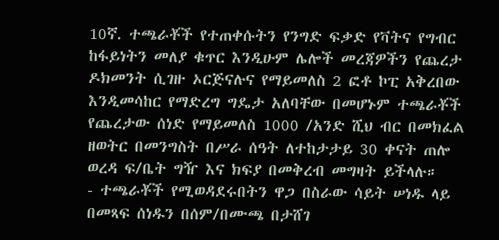10ኛ. ተጫራቾች የተጠቀሱትን የንግድ ፍቃድ የቫትና የግብር ከፋይነትን መለያ ቁጥር እንዲሁም ሌሎች መረጃዎችን የጨረታ ዶክመንት ሲገዙ ኦርጅናሉና የማይመለስ 2 ፎቶ ኮፒ አቅረበው እንዲመሳከር የማድረግ ግዴታ አለባቸው በመሆኑም ተጫራቾች የጨረታው ሰነድ የማይመለስ 1000 /አንድ ሺህ ብር በመክፈል ዘወትር በመንግስት በሥራ ሰዓት ለተከታታይ 30 ቀናት ጠሎ ወረዳ ፍ/ቤት ግዥ እና ክፍያ በመቅረብ መግዛት ይችላሉ።
- ተጫራቾች የሚወዳደሩበትን ዋጋ በስራው ሳይት ሠነዱ ላይ በመጻፍ ሰነዱን በሰም/በሙጫ በታሸገ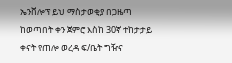ኤንቨሎፕ ይህ ማስታወቂያ በጋዜጣ ከወጣበት ቀን ጀምሮ እስከ 30ኛ ተከታታይ ቀናት የጠሎ ወረዳ ፍ/ቤት ግዥና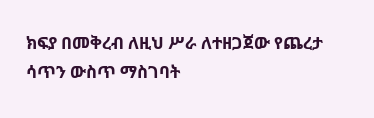ክፍያ በመቅረብ ለዚህ ሥራ ለተዘጋጀው የጨረታ ሳጥን ውስጥ ማስገባት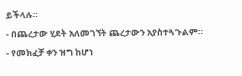ይችላሉ።
- በጨረታው ሂደት አለመገኘት ጨረታውን አያስተጓጉልም።
- የመክፈቻ ቀን ዝግ ከሆነ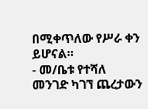በሚቀጥለው የሥራ ቀን ይሆናል።
- መ/ቤቱ የተሻለ መንገድ ካገኘ ጨረታውን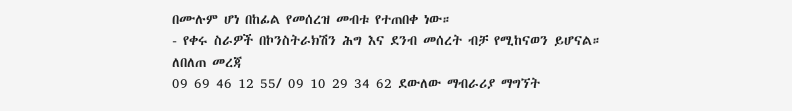በሙሉም ሆነ በከፊል የመሰረዝ መብቱ የተጠበቀ ነው።
- የቀሩ ስራዎች በኮንስትራክሽን ሕግ እና ደንብ መሰረት ብቻ የሚከናወን ይሆናል።
ለበለጠ መረጃ
09 69 46 12 55/ 09 10 29 34 62 ደውለው ማብራሪያ ማግኘት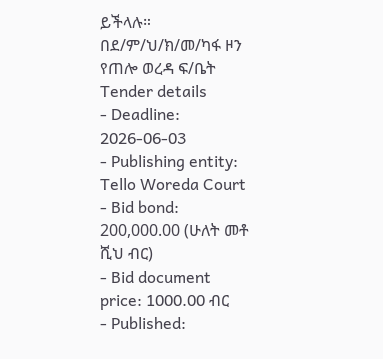ይችላሉ።
በደ/ም/ህ/ክ/መ/ካፋ ዞን የጠሎ ወረዳ ፍ/ቤት
Tender details
- Deadline: 2026-06-03
- Publishing entity: Tello Woreda Court
- Bid bond: 200,000.00 (ሁለት መቶ ሺህ ብር)
- Bid document price: 1000.00 ብር
- Published: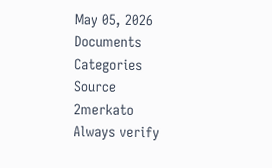May 05, 2026
Documents
Categories
Source
2merkato
Always verify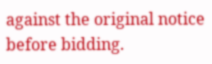against the original notice before bidding.